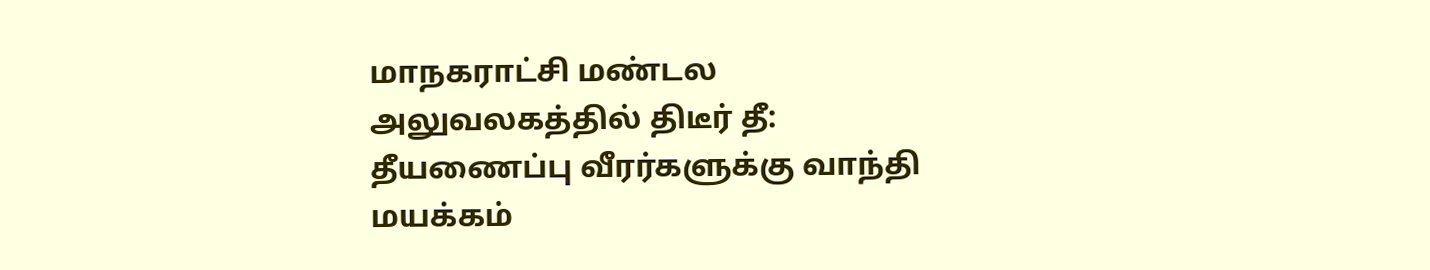மாநகராட்சி மண்டல அலுவலகத்தில் திடீர் தீ: தீயணைப்பு வீரர்களுக்கு வாந்தி மயக்கம்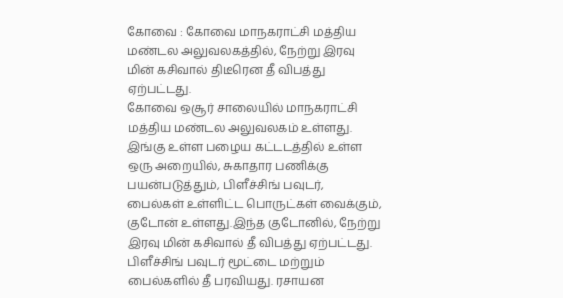கோவை : கோவை மாநகராட்சி மத்திய மண்டல அலுவலகத்தில், நேற்று இரவு மின் கசிவால் திடீரென தீ விபத்து ஏற்பட்டது.
கோவை ஒசூர் சாலையில் மாநகராட்சி மத்திய மண்டல அலுவலகம் உள்ளது. இங்கு உள்ள பழைய கட்டடத்தில் உள்ள ஒரு அறையில், சுகாதார பணிக்கு பயன்படுத்தும், பிளீச்சிங் பவுடர், பைல்கள் உள்ளிட்ட பொருட்கள் வைக்கும், குடோன் உள்ளது.இந்த குடோனில், நேற்று இரவு மின் கசிவால் தீ விபத்து ஏற்பட்டது. பிளீச்சிங் பவுடர் மூட்டை மற்றும் பைல்களில் தீ பரவியது. ரசாயன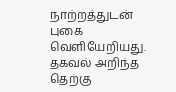நாற்றத்துடன் புகை வெளியேறியது.
தகவல் அறிந்த தெற்கு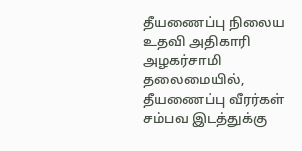தீயணைப்பு நிலைய உதவி அதிகாரி அழகர்சாமி தலைமையில், தீயணைப்பு வீரர்கள் சம்பவ இடத்துக்கு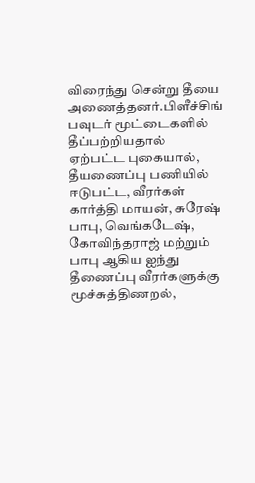விரைந்து சென்று தீயை அணைத்தனர்.பிளீச்சிங் பவுடர் மூட்டைகளில் தீப்பற்றியதால் ஏற்பட்ட புகையால், தீயணைப்பு பணியில் ஈடுபட்ட, வீரர்கள் கார்த்தி மாயன், சுரேஷ் பாபு, வெங்கடேஷ், கோவிந்தராஜ் மற்றும் பாபு ஆகிய ஐந்து தீணைப்பு வீரர்களுக்கு மூச்சுத்திணறல்,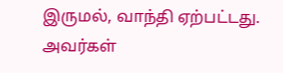இருமல், வாந்தி ஏற்பட்டது. அவர்கள்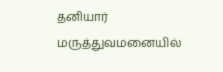தனியார் மருத்துவமனையில்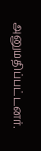அனுமதிப்பட்டனர்.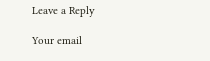Leave a Reply

Your email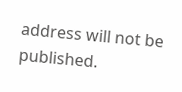address will not be published.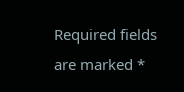Required fields are marked *